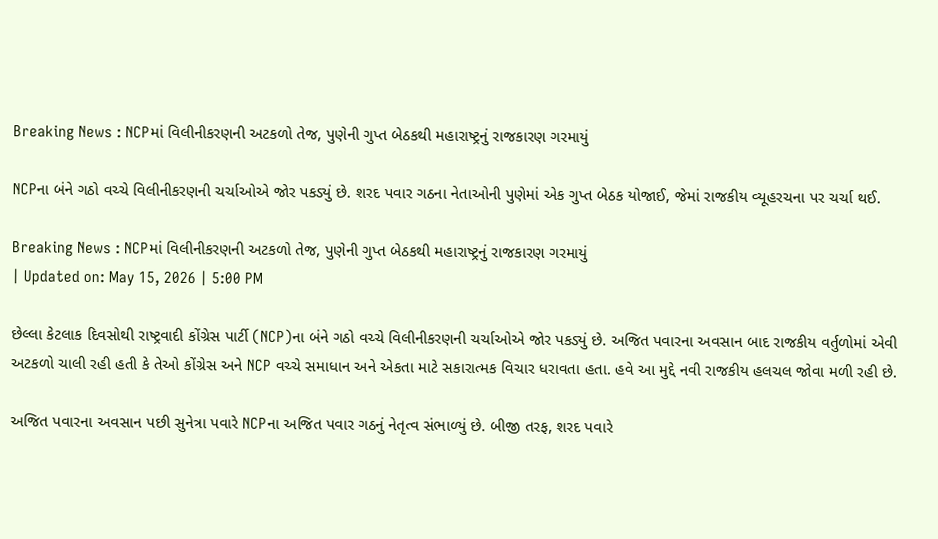Breaking News : NCPમાં વિલીનીકરણની અટકળો તેજ, પુણેની ગુપ્ત બેઠકથી મહારાષ્ટ્રનું રાજકારણ ગરમાયું

NCPના બંને ગઠો વચ્ચે વિલીનીકરણની ચર્ચાઓએ જોર પકડ્યું છે. શરદ પવાર ગઠના નેતાઓની પુણેમાં એક ગુપ્ત બેઠક યોજાઈ, જેમાં રાજકીય વ્યૂહરચના પર ચર્ચા થઈ.

Breaking News : NCPમાં વિલીનીકરણની અટકળો તેજ, પુણેની ગુપ્ત બેઠકથી મહારાષ્ટ્રનું રાજકારણ ગરમાયું
| Updated on: May 15, 2026 | 5:00 PM

છેલ્લા કેટલાક દિવસોથી રાષ્ટ્રવાદી કોંગ્રેસ પાર્ટી (NCP)ના બંને ગઠો વચ્ચે વિલીનીકરણની ચર્ચાઓએ જોર પકડ્યું છે. અજિત પવારના અવસાન બાદ રાજકીય વર્તુળોમાં એવી અટકળો ચાલી રહી હતી કે તેઓ કોંગ્રેસ અને NCP વચ્ચે સમાધાન અને એકતા માટે સકારાત્મક વિચાર ધરાવતા હતા. હવે આ મુદ્દે નવી રાજકીય હલચલ જોવા મળી રહી છે.

અજિત પવારના અવસાન પછી સુનેત્રા પવારે NCPના અજિત પવાર ગઠનું નેતૃત્વ સંભાળ્યું છે. બીજી તરફ, શરદ પવારે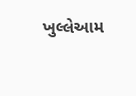ખુલ્લેઆમ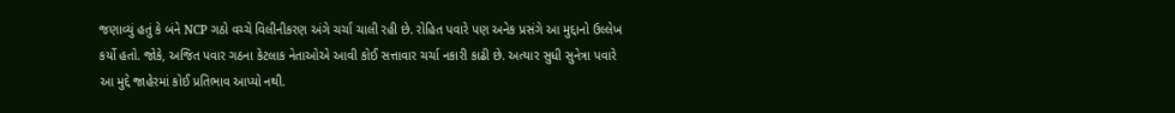જણાવ્યું હતું કે બંને NCP ગઠો વચ્ચે વિલીનીકરણ અંગે ચર્ચા ચાલી રહી છે. રોહિત પવારે પણ અનેક પ્રસંગે આ મુદ્દાનો ઉલ્લેખ કર્યો હતો. જોકે, અજિત પવાર ગઠના કેટલાક નેતાઓએ આવી કોઈ સત્તાવાર ચર્ચા નકારી કાઢી છે. અત્યાર સુધી સુનેત્રા પવારે આ મુદ્દે જાહેરમાં કોઈ પ્રતિભાવ આપ્યો નથી.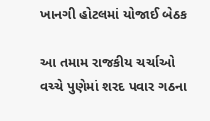ખાનગી હોટલમાં યોજાઈ બેઠક

આ તમામ રાજકીય ચર્ચાઓ વચ્ચે પુણેમાં શરદ પવાર ગઠના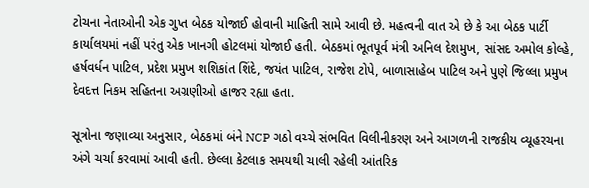ટોચના નેતાઓની એક ગુપ્ત બેઠક યોજાઈ હોવાની માહિતી સામે આવી છે. મહત્વની વાત એ છે કે આ બેઠક પાર્ટી કાર્યાલયમાં નહીં પરંતુ એક ખાનગી હોટલમાં યોજાઈ હતી. બેઠકમાં ભૂતપૂર્વ મંત્રી અનિલ દેશમુખ, સાંસદ અમોલ કોલ્હે, હર્ષવર્ધન પાટિલ, પ્રદેશ પ્રમુખ શશિકાંત શિંદે, જયંત પાટિલ, રાજેશ ટોપે, બાળાસાહેબ પાટિલ અને પુણે જિલ્લા પ્રમુખ દેવદત્ત નિકમ સહિતના અગ્રણીઓ હાજર રહ્યા હતા.

સૂત્રોના જણાવ્યા અનુસાર, બેઠકમાં બંને NCP ગઠો વચ્ચે સંભવિત વિલીનીકરણ અને આગળની રાજકીય વ્યૂહરચના અંગે ચર્ચા કરવામાં આવી હતી. છેલ્લા કેટલાક સમયથી ચાલી રહેલી આંતરિક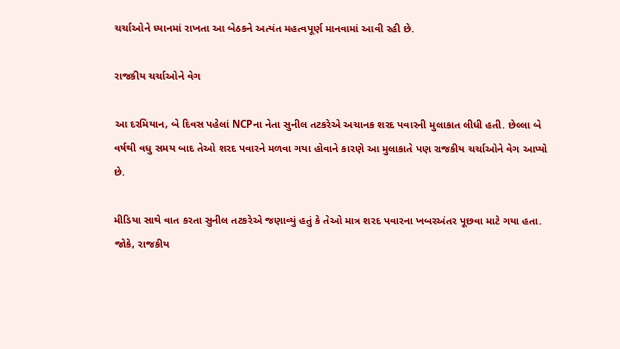ચર્ચાઓને ધ્યાનમાં રાખતા આ બેઠકને અત્યંત મહત્વપૂર્ણ માનવામાં આવી રહી છે.

રાજકીય ચર્ચાઓને વેગ

આ દરમિયાન, બે દિવસ પહેલાં NCPના નેતા સુનીલ તટકરેએ અચાનક શરદ પવારની મુલાકાત લીધી હતી. છેલ્લા બે વર્ષથી વધુ સમય બાદ તેઓ શરદ પવારને મળવા ગયા હોવાને કારણે આ મુલાકાતે પણ રાજકીય ચર્ચાઓને વેગ આપ્યો છે.

મીડિયા સાથે વાત કરતા સુનીલ તટકરેએ જણાવ્યું હતું કે તેઓ માત્ર શરદ પવારના ખબરઅંતર પૂછવા માટે ગયા હતા. જોકે, રાજકીય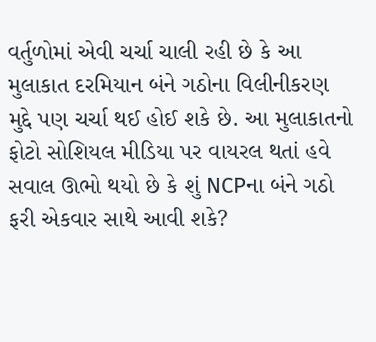વર્તુળોમાં એવી ચર્ચા ચાલી રહી છે કે આ મુલાકાત દરમિયાન બંને ગઠોના વિલીનીકરણ મુદ્દે પણ ચર્ચા થઈ હોઈ શકે છે. આ મુલાકાતનો ફોટો સોશિયલ મીડિયા પર વાયરલ થતાં હવે સવાલ ઊભો થયો છે કે શું NCPના બંને ગઠો ફરી એકવાર સાથે આવી શકે?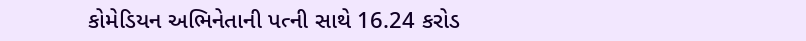કોમેડિયન અભિનેતાની પત્ની સાથે 16.24 કરોડ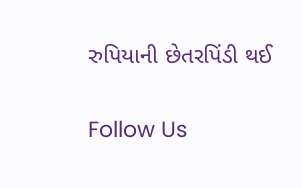રુપિયાની છેતરપિંડી થઈ

Follow Us